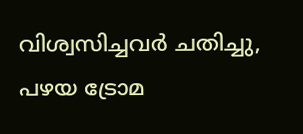വിശ്വസിച്ചവര്‍ ചതിച്ചു, പഴയ ട്രോമ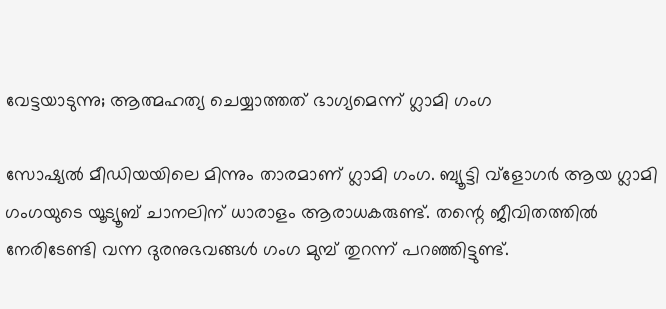വേട്ടയാടുന്നു; ആത്മഹത്യ ചെയ്യാത്തത് ഭാഗ്യമെന്ന് ഗ്ലാമി ഗംഗ

സോഷ്യല്‍ മീഡിയയിലെ മിന്നും താരമാണ് ഗ്ലാമി ഗംഗ. ബ്യൂട്ടി വ്‌ളോഗര്‍ ആയ ഗ്ലാമി ഗംഗയുടെ യൂട്യൂബ് ചാനലിന് ധാരാളം ആരാധകരുണ്ട്. തന്റെ ജീവിതത്തില്‍ നേരിടേണ്ടി വന്ന ദുരനുഭവങ്ങള്‍ ഗംഗ മുമ്പ് തുറന്ന് പറഞ്ഞിട്ടുണ്ട്.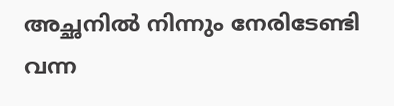അച്ഛനില്‍ നിന്നും നേരിടേണ്ടി വന്ന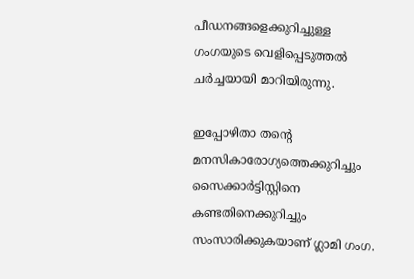പീഡനങ്ങളെക്കുറിച്ചുള്ള ഗംഗയുടെ വെളിപ്പെടുത്തല്‍ ചര്‍ച്ചയായി മാറിയിരുന്നു.

ഇപ്പോഴിതാ തന്റെ മനസികാരോഗ്യത്തെക്കുറിച്ചും സൈക്കാര്‍ട്ടിസ്റ്റിനെ കണ്ടതിനെക്കുറിച്ചും സംസാരിക്കുകയാണ് ഗ്ലാമി ഗംഗ.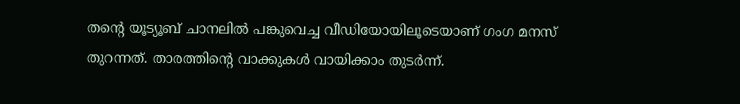തന്റെ യൂട്യൂബ് ചാനലില്‍ പങ്കുവെച്ച വീഡിയോയിലൂടെയാണ് ഗംഗ മനസ് തുറന്നത്. താരത്തിന്റെ വാക്കുകള്‍ വായിക്കാം തുടര്‍ന്ന്.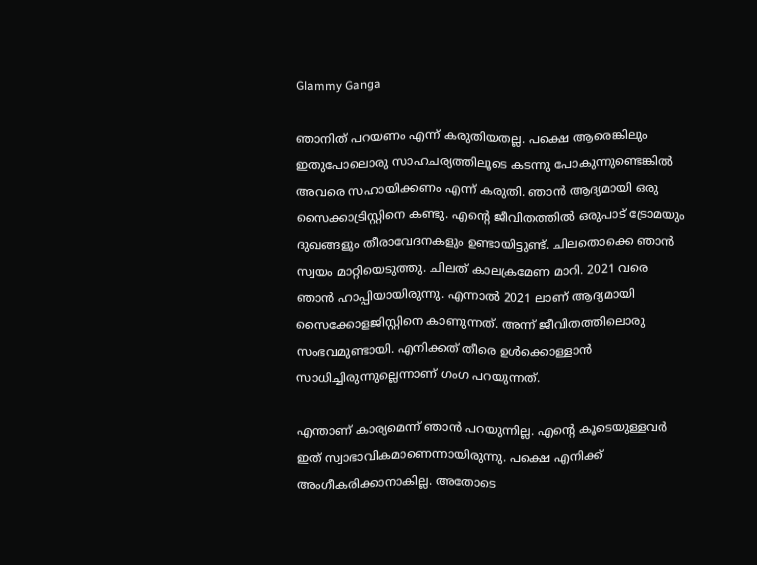Glammy Ganga

ഞാനിത് പറയണം എന്ന് കരുതിയതല്ല. പക്ഷെ ആരെങ്കിലും ഇതുപോലൊരു സാഹചര്യത്തിലൂടെ കടന്നു പോകുന്നുണ്ടെങ്കില്‍ അവരെ സഹായിക്കണം എന്ന് കരുതി. ഞാന്‍ ആദ്യമായി ഒരു സൈക്കാട്രിസ്റ്റിനെ കണ്ടു. എന്റെ ജീവിതത്തില്‍ ഒരുപാട് ട്രോമയും ദുഖങ്ങളും തീരാവേദനകളും ഉണ്ടായിട്ടുണ്ട്. ചിലതൊക്കെ ഞാന്‍ സ്വയം മാറ്റിയെടുത്തു. ചിലത് കാലക്രമേണ മാറി. 2021 വരെ ഞാന്‍ ഹാപ്പിയായിരുന്നു. എന്നാല്‍ 2021 ലാണ് ആദ്യമായി സൈക്കോളജിസ്റ്റിനെ കാണുന്നത്. അന്ന് ജീവിതത്തിലൊരു സംഭവമുണ്ടായി. എനിക്കത് തീരെ ഉള്‍ക്കൊള്ളാന്‍ സാധിച്ചിരുന്നുല്ലെന്നാണ് ഗംഗ പറയുന്നത്.

എന്താണ് കാര്യമെന്ന് ഞാന്‍ പറയുന്നില്ല. എന്റെ കൂടെയുള്ളവര്‍ ഇത് സ്വാഭാവികമാണെന്നായിരുന്നു. പക്ഷെ എനിക്ക് അംഗീകരിക്കാനാകില്ല. അതോടെ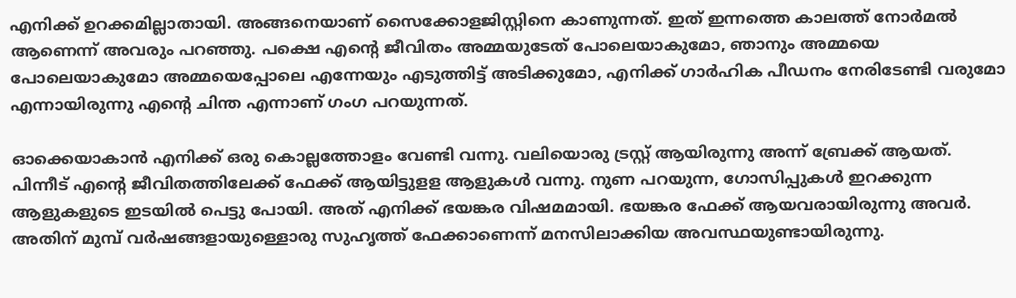എനിക്ക് ഉറക്കമില്ലാതായി. അങ്ങനെയാണ് സൈക്കോളജിസ്റ്റിനെ കാണുന്നത്. ഇത് ഇന്നത്തെ കാലത്ത് നോര്‍മല്‍ ആണെന്ന് അവരും പറഞ്ഞു. പക്ഷെ എന്റെ ജീവിതം അമ്മയുടേത് പോലെയാകുമോ, ഞാനും അമ്മയെ പോലെയാകുമോ അമ്മയെപ്പോലെ എന്നേയും എടുത്തിട്ട് അടിക്കുമോ, എനിക്ക് ഗാര്‍ഹിക പീഡനം നേരിടേണ്ടി വരുമോ എന്നായിരുന്നു എന്റെ ചിന്ത എന്നാണ് ഗംഗ പറയുന്നത്.

ഓക്കെയാകാന്‍ എനിക്ക് ഒരു കൊല്ലത്തോളം വേണ്ടി വന്നു. വലിയൊരു ട്രസ്റ്റ് ആയിരുന്നു അന്ന് ബ്രേക്ക് ആയത്. പിന്നീട് എന്റെ ജീവിതത്തിലേക്ക് ഫേക്ക് ആയിട്ടുളള ആളുകള്‍ വന്നു. നുണ പറയുന്ന, ഗോസിപ്പുകള്‍ ഇറക്കുന്ന ആളുകളുടെ ഇടയില്‍ പെട്ടു പോയി. അത് എനിക്ക് ഭയങ്കര വിഷമമായി. ഭയങ്കര ഫേക്ക് ആയവരായിരുന്നു അവര്‍. അതിന് മുമ്പ് വര്‍ഷങ്ങളായുള്ളൊരു സുഹൃത്ത് ഫേക്കാണെന്ന് മനസിലാക്കിയ അവസ്ഥയുണ്ടായിരുന്നു.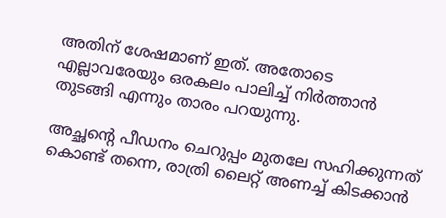അതിന് ശേഷമാണ് ഇത്. അതോടെ എല്ലാവരേയും ഒരകലം പാലിച്ച് നിര്‍ത്താന്‍ തുടങ്ങി എന്നും താരം പറയുന്നു.

അച്ഛന്റെ പീഡനം ചെറുപ്പം മുതലേ സഹിക്കുന്നത് കൊണ്ട് തന്നെ, രാത്രി ലൈറ്റ് അണച്ച് കിടക്കാന്‍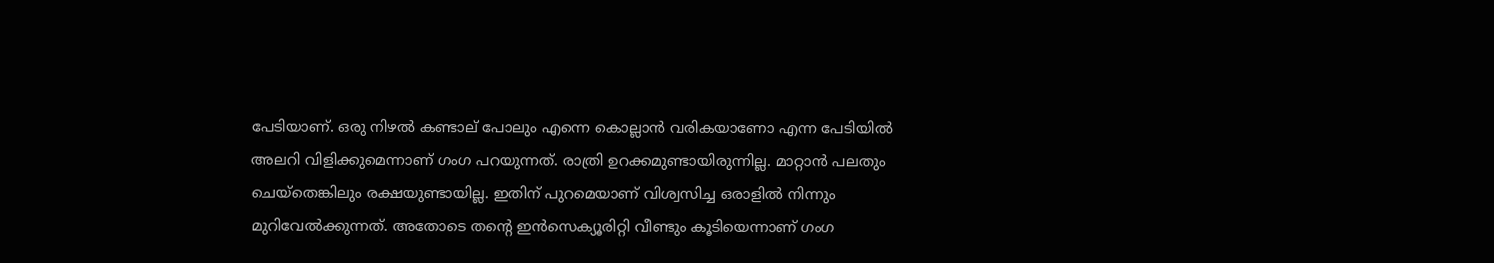പേടിയാണ്. ഒരു നിഴല്‍ കണ്ടാല് പോലും എന്നെ കൊല്ലാന്‍ വരികയാണോ എന്ന പേടിയില്‍ അലറി വിളിക്കുമെന്നാണ് ഗംഗ പറയുന്നത്. രാത്രി ഉറക്കമുണ്ടായിരുന്നില്ല. മാറ്റാന്‍ പലതും ചെയ്‌തെങ്കിലും രക്ഷയുണ്ടായില്ല. ഇതിന് പുറമെയാണ് വിശ്വസിച്ച ഒരാളില്‍ നിന്നും മുറിവേല്‍ക്കുന്നത്. അതോടെ തന്റെ ഇന്‍സെക്യൂരിറ്റി വീണ്ടും കൂടിയെന്നാണ് ഗംഗ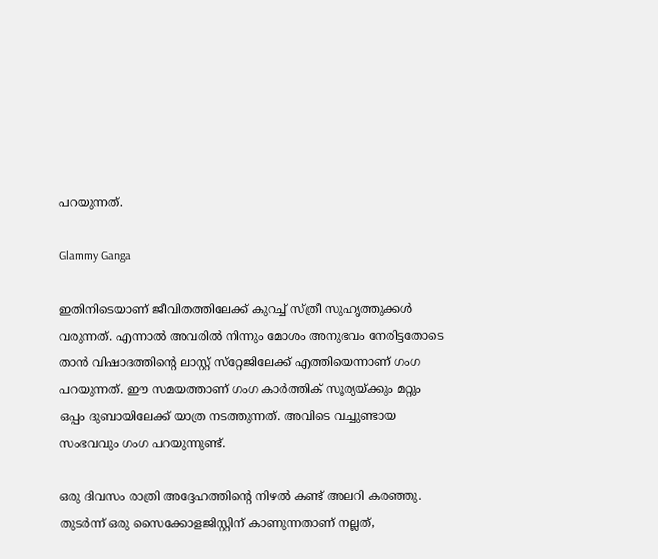പറയുന്നത്.

Glammy Ganga

ഇതിനിടെയാണ് ജീവിതത്തിലേക്ക് കുറച്ച് സ്ത്രീ സുഹൃത്തുക്കള്‍ വരുന്നത്. എന്നാല്‍ അവരില്‍ നിന്നും മോശം അനുഭവം നേരിട്ടതോടെ താന്‍ വിഷാദത്തിന്റെ ലാസ്റ്റ് സ്‌റ്റേജിലേക്ക് എത്തിയെന്നാണ് ഗംഗ പറയുന്നത്. ഈ സമയത്താണ് ഗംഗ കാര്‍ത്തിക് സൂര്യയ്ക്കും മറ്റും ഒപ്പം ദുബായിലേക്ക് യാത്ര നടത്തുന്നത്. അവിടെ വച്ചുണ്ടായ സംഭവവും ഗംഗ പറയുന്നുണ്ട്.

ഒരു ദിവസം രാത്രി അദ്ദേഹത്തിന്റെ നിഴല്‍ കണ്ട് അലറി കരഞ്ഞു. തുടര്‍ന്ന് ഒരു സൈക്കോളജിസ്റ്റിന് കാണുന്നതാണ് നല്ലത്,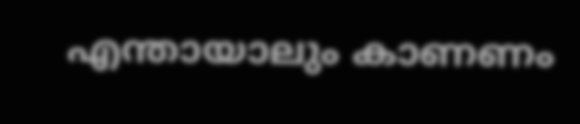എന്തായാലും കാണണം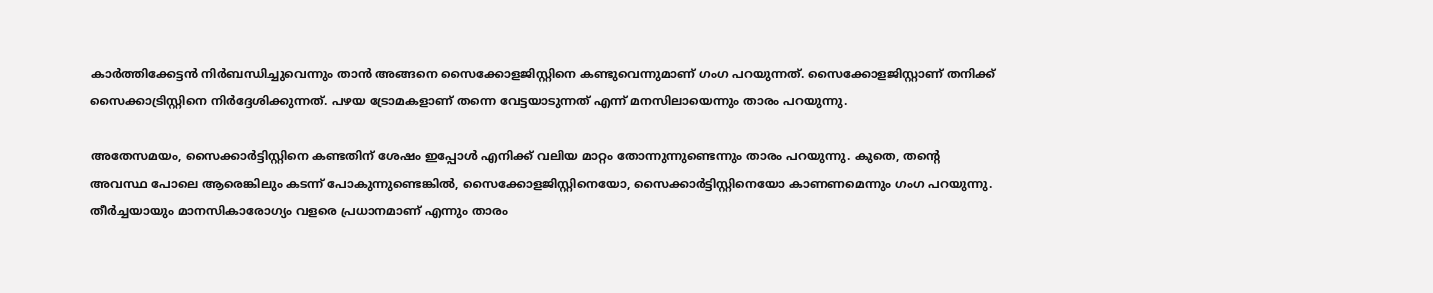കാര്‍ത്തിക്കേട്ടന്‍ നിര്‍ബന്ധിച്ചുവെന്നും താന്‍ അങ്ങനെ സൈക്കോളജിസ്റ്റിനെ കണ്ടുവെന്നുമാണ് ഗംഗ പറയുന്നത്. സൈക്കോളജിസ്റ്റാണ് തനിക്ക് സൈക്കാട്രിസ്റ്റിനെ നിര്‍ദ്ദേശിക്കുന്നത്. പഴയ ട്രോമകളാണ് തന്നെ വേട്ടയാടുന്നത് എന്ന് മനസിലായെന്നും താരം പറയുന്നു.

അതേസമയം, സൈക്കാര്‍ട്ടിസ്റ്റിനെ കണ്ടതിന് ശേഷം ഇപ്പോള്‍ എനിക്ക് വലിയ മാറ്റം തോന്നുന്നുണ്ടെന്നും താരം പറയുന്നു. കുതെ, തന്റെ അവസ്ഥ പോലെ ആരെങ്കിലും കടന്ന് പോകുന്നുണ്ടെങ്കില്‍, സൈക്കോളജിസ്റ്റിനെയോ, സൈക്കാര്‍ട്ടിസ്റ്റിനെയോ കാണണമെന്നും ഗംഗ പറയുന്നു. തീര്‍ച്ചയായും മാനസികാരോഗ്യം വളരെ പ്രധാനമാണ് എന്നും താരം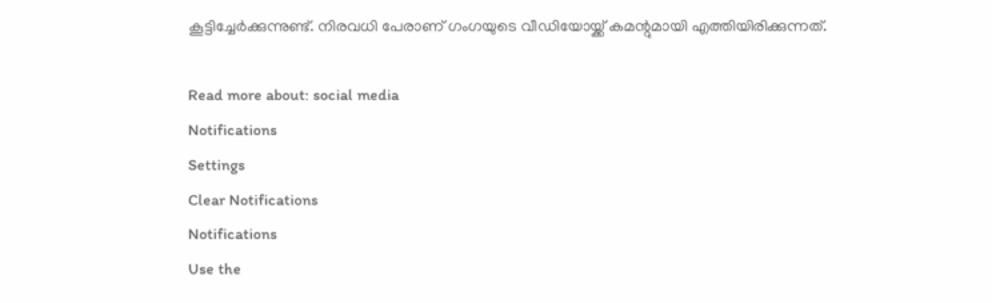കൂട്ടിച്ചേര്‍ക്കുന്നുണ്ട്. നിരവധി പേരാണ് ഗംഗയുടെ വീഡിയോയ്ക്ക് കമന്റുമായി എത്തിയിരിക്കുന്നത്.

Read more about: social media
Notifications
Settings
Clear Notifications
Notifications
Use the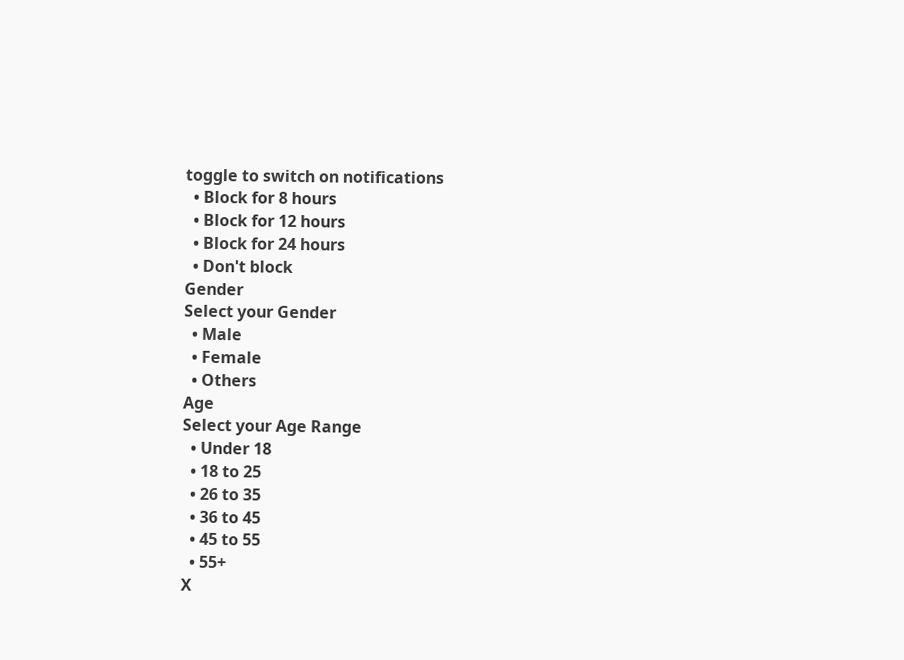toggle to switch on notifications
  • Block for 8 hours
  • Block for 12 hours
  • Block for 24 hours
  • Don't block
Gender
Select your Gender
  • Male
  • Female
  • Others
Age
Select your Age Range
  • Under 18
  • 18 to 25
  • 26 to 35
  • 36 to 45
  • 45 to 55
  • 55+
X